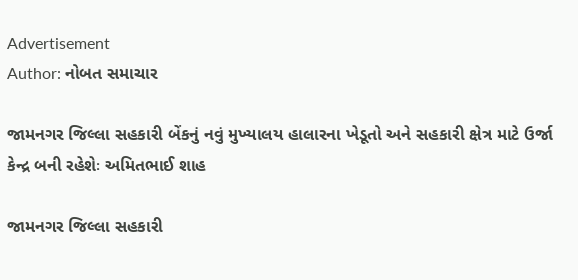Advertisement
Author: નોબત સમાચાર

જામનગર જિલ્લા સહકારી બેંકનું નવું મુખ્યાલય હાલારના ખેડૂતો અને સહકારી ક્ષેત્ર માટે ઉર્જા કેન્દ્ર બની રહેશેઃ અમિતભાઈ શાહ

જામનગર જિલ્લા સહકારી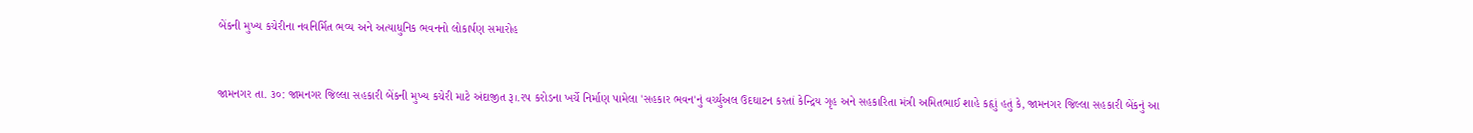બેંકની મુખ્ય કચેરીના નવનિર્મિત ભવ્ય અને અત્યાધુનિક ભવનનો લોકાર્પણ સમારોહ



જામનગર તા. ૩૦: જામનગર જિલ્લા સહકારી બેંકની મુખ્ય કચેરી માટે અંદાજીત રૂ।.રપ કરોડના ખર્ચે નિર્માણ પામેલા 'સહકાર ભવન'નું વર્ચ્યુઅલ ઉદઘાટન કરતાં કેન્દ્રિય ગૃહ અને સહકારિતા મંત્રી અમિતભાઈ શાહે કહૃાું હતું કે, જામનગર જિલ્લા સહકારી બેંકનું આ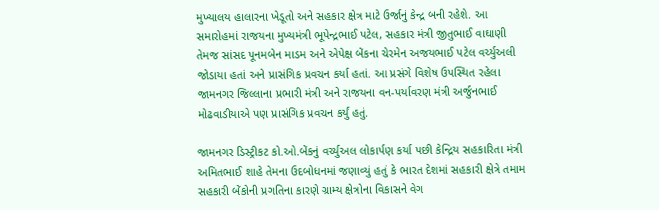મુખ્યાલય હાલારના ખેડૂતો અને સહકાર ક્ષેત્ર માટે ઉર્જાનું કેન્દ્ર બની રહેશે. આ સમારોહમાં રાજયના મુખ્યમંત્રી ભૂપેન્દ્રભાઈ પટેલ, સહકાર મંત્રી જીતુભાઈ વાઘાણી તેમજ સાંસદ પૂનમબેન માડમ અને એપેક્ષ બેંકના ચેરમેન અજયભાઈ પટેલ વર્ચ્યુઅલી જોડાયા હતાં અને પ્રાસંગિક પ્રવચન કર્યા હતાં. આ પ્રસંગે વિશેષ ઉપસ્થિત રહેલા જામનગર જિલ્લાના પ્રભારી મંત્રી અને રાજયના વન-પર્યાવરણ મંત્રી અર્જુનભાઈ મોઢવાડીયાએ પણ પ્રાસંગિક પ્રવચન કર્યું હતું.

જામનગર ડિસ્ટ્રીકટ કો.ઓ.બેંકનું વર્ચ્યુઅલ લોકાર્પણ કર્યા પછી કેન્દ્રિય સહકારિતા મંત્રી અમિતભાઈ શાહે તેમના ઉદબોધનમાં જણાવ્યું હતું કે ભારત દેશમાં સહકારી ક્ષેત્રે તમામ સહકારી બેંકોની પ્રગતિના કારણે ગ્રામ્ય ક્ષેત્રોના વિકાસને વેગ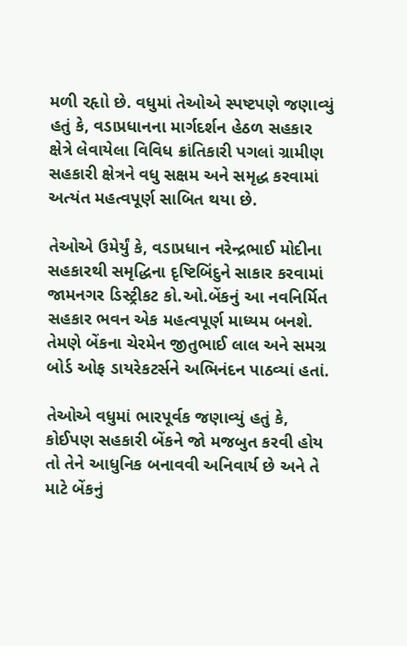મળી રહૃાો છે. વધુમાં તેઓએ સ્પષ્ટપણે જણાવ્યું હતું કે, વડાપ્રધાનના માર્ગદર્શન હેઠળ સહકાર ક્ષેત્રે લેવાયેલા વિવિધ ક્રાંતિકારી પગલાં ગ્રામીણ સહકારી ક્ષેત્રને વધુ સક્ષમ અને સમૃદ્ધ કરવામાં અત્યંત મહત્વપૂર્ણ સાબિત થયા છે.

તેઓએ ઉમેર્યું કે, વડાપ્રધાન નરેન્દ્રભાઈ મોદીના સહકારથી સમૃદ્ધિના દૃષ્ટિબિંદુને સાકાર કરવામાં જામનગર ડિસ્ટ્રીકટ કો.ઓ.બેંકનું આ નવનિર્મિત સહકાર ભવન એક મહત્વપૂર્ણ માધ્યમ બનશે. તેમણે બેંકના ચેરમેન જીતુભાઈ લાલ અને સમગ્ર બોર્ડ ઓફ ડાયરેકટર્સને અભિનંદન પાઠવ્યાં હતાં.

તેઓએ વધુમાં ભારપૂર્વક જણાવ્યું હતું કે, કોઈપણ સહકારી બેંકને જો મજબુત કરવી હોય તો તેને આધુનિક બનાવવી અનિવાર્ય છે અને તે માટે બેંકનું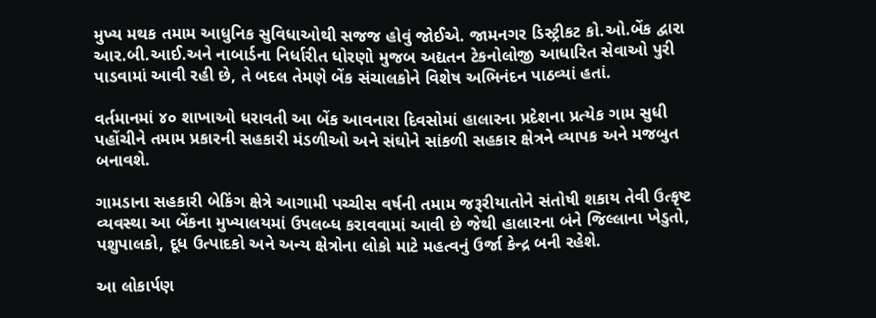મુખ્ય મથક તમામ આધુનિક સુવિધાઓથી સજજ હોવું જોઈએ. જામનગર ડિસ્ટ્રીકટ કો.ઓ.બેંક દ્વારા આર.બી.આઈ.અને નાબાર્ડના નિર્ધારીત ધોરણો મુજબ અદ્યતન ટેકનોલોજી આધારિત સેવાઓ પુરી પાડવામાં આવી રહી છે, તે બદલ તેમણે બેંક સંચાલકોને વિશેષ અભિનંદન પાઠવ્યાં હતાં.

વર્તમાનમાં ૪૦ શાખાઓ ધરાવતી આ બેંક આવનારા દિવસોમાં હાલારના પ્રદેશના પ્રત્યેક ગામ સુધી પહોંચીને તમામ પ્રકારની સહકારી મંડળીઓ અને સંઘોને સાંકળી સહકાર ક્ષેત્રને વ્યાપક અને મજબુત બનાવશે.

ગામડાના સહકારી બેકિંગ ક્ષેત્રે આગામી પચ્ચીસ વર્ષની તમામ જરૂરીયાતોને સંતોષી શકાય તેવી ઉત્કૃષ્ટ વ્યવસ્થા આ બેંકના મુખ્યાલયમાં ઉપલબ્ધ કરાવવામાં આવી છે જેથી હાલારના બંને જિલ્લાના ખેડુતો, પશુપાલકો, દૂધ ઉત્પાદકો અને અન્ય ક્ષેત્રોના લોકો માટે મહત્વનું ઉર્જા કેન્દ્ર બની રહેશે.

આ લોકાર્પણ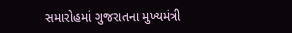સમારોહમાં ગુજરાતના મુખ્યમંત્રી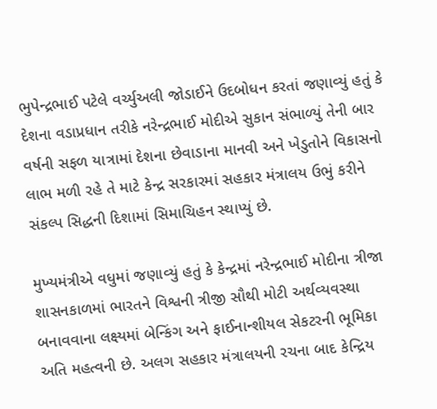ભુપેન્દ્રભાઈ પટેલે વર્ચ્યુઅલી જોડાઈને ઉદબોધન કરતાં જણાવ્યું હતું કે દેશના વડાપ્રધાન તરીકે નરેન્દ્રભાઈ મોદીએ સુકાન સંભાળ્યું તેની બાર વર્ષની સફળ યાત્રામાં દેશના છેવાડાના માનવી અને ખેડુતોને વિકાસનો લાભ મળી રહે તે માટે કેન્દ્ર સરકારમાં સહકાર મંત્રાલય ઉભું કરીને સંકલ્પ સિદ્ધની દિશામાં સિમાચિહન સ્થાપ્યું છે.

મુખ્યમંત્રીએ વધુમાં જણાવ્યું હતું કે કેન્દ્રમાં નરેન્દ્રભાઈ મોદીના ત્રીજા શાસનકાળમાં ભારતને વિશ્વની ત્રીજી સૌથી મોટી અર્થવ્યવસ્થા બનાવવાના લક્ષ્યમાં બેન્કિંગ અને ફાઈનાન્શીયલ સેકટરની ભૂમિકા અતિ મહત્વની છે. અલગ સહકાર મંત્રાલયની રચના બાદ કેન્દ્રિય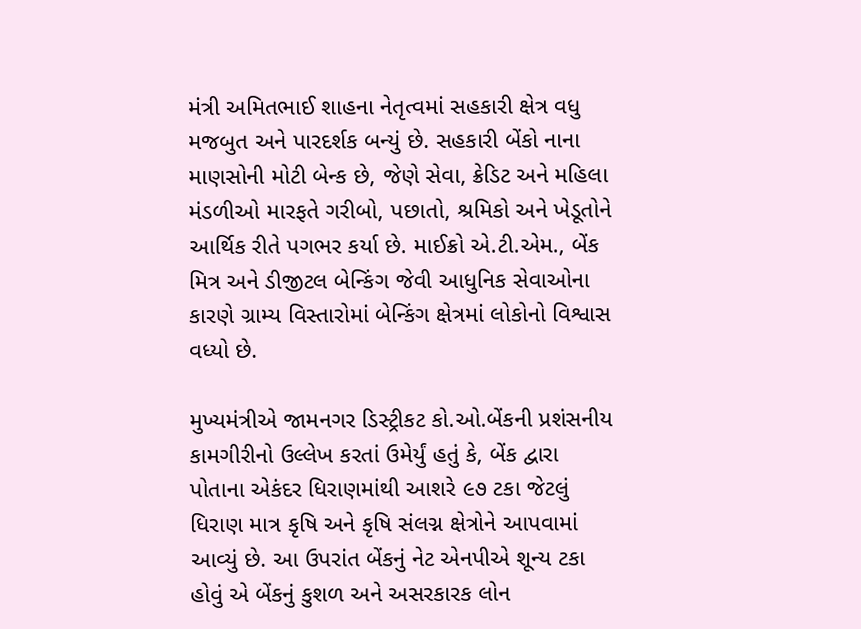મંત્રી અમિતભાઈ શાહના નેતૃત્વમાં સહકારી ક્ષેત્ર વધુ મજબુત અને પારદર્શક બન્યું છે. સહકારી બેંકો નાના માણસોની મોટી બેન્ક છે, જેણે સેવા, ક્રેડિટ અને મહિલા મંડળીઓ મારફતે ગરીબો, પછાતો, શ્રમિકો અને ખેડૂતોને આર્થિક રીતે પગભર કર્યા છે. માઈક્રો એ.ટી.એમ., બેંક મિત્ર અને ડીજીટલ બેન્કિંગ જેવી આધુનિક સેવાઓના કારણે ગ્રામ્ય વિસ્તારોમાં બેન્કિંગ ક્ષેત્રમાં લોકોનો વિશ્વાસ વધ્યો છે.

મુખ્યમંત્રીએ જામનગર ડિસ્ટ્રીકટ કો.ઓ.બેંકની પ્રશંસનીય કામગીરીનો ઉલ્લેખ કરતાં ઉમેર્યું હતું કે, બેંક દ્વારા પોતાના એકંદર ધિરાણમાંથી આશરે ૯૭ ટકા જેટલું ધિરાણ માત્ર કૃષિ અને કૃષિ સંલગ્ન ક્ષેત્રોને આપવામાં આવ્યું છે. આ ઉપરાંત બેંકનું નેટ એનપીએ શૂન્ય ટકા હોવું એ બેંકનું કુશળ અને અસરકારક લોન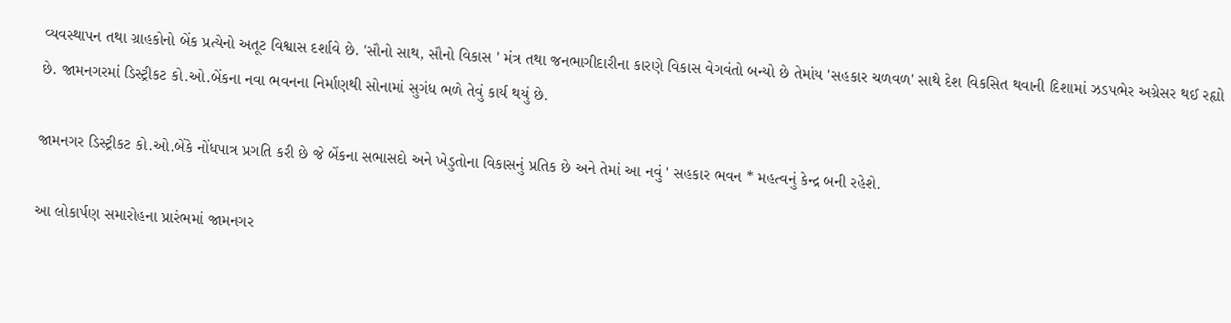વ્યવસ્થાપન તથા ગ્રાહકોનો બેંક પ્રત્યેનો અતૂટ વિશ્વાસ દર્શાવે છે. 'સૌનો સાથ, સૌનો વિકાસ ' મંત્ર તથા જનભાગીદારીના કારણે વિકાસ વેગવંતો બન્યો છે તેમાંય 'સહકાર ચળવળ' સાથે દેશ વિકસિત થવાની દિશામાં ઝડપભેર અગ્રેસર થઈ રહૃાો છે. જામનગરમાં ડિસ્ટ્રીકટ કો.ઓ.બેંકના નવા ભવનના નિર્માણથી સોનામાં સુગંધ ભળે તેવું કાર્ય થયું છે.

જામનગર ડિસ્ટ્રીકટ કો.ઓ.બેંકે નોંધપાત્ર પ્રગતિ કરી છે જે બેંકના સભાસદો અને ખેડુતોના વિકાસનું પ્રતિક છે અને તેમાં આ નવું ' સહકાર ભવન * મહત્વનું કેન્દ્ર બની રહેશે.

આ લોકાર્પણ સમારોહના પ્રારંભમાં જામનગર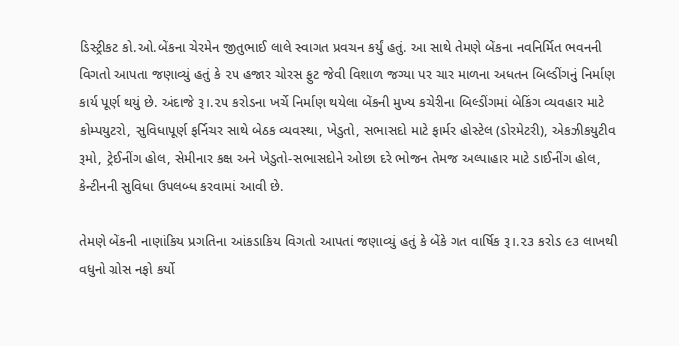ડિસ્ટ્રીકટ કો.ઓ.બેંકના ચેરમેન જીતુભાઈ લાલે સ્વાગત પ્રવચન કર્યું હતું. આ સાથે તેમણે બેંકના નવનિર્મિત ભવનની વિગતો આપતા જણાવ્યું હતું કે ૨૫ હજાર ચોરસ ફુટ જેવી વિશાળ જગ્યા પર ચાર માળના અધતન બિલ્ડીંગનું નિર્માણ કાર્ય પૂર્ણ થયું છે. અંદાજે રૂ।.૨૫ કરોડના ખર્ચે નિર્માણ થયેલા બેંકની મુખ્ય કચેરીના બિલ્ડીંગમાં બેકિંગ વ્યવહાર માટે કોમ્પયુટરો, સુવિધાપૂર્ણ ફર્નિચર સાથે બેઠક વ્યવસ્થા, ખેડુતો, સભાસદો માટે ફાર્મર હોસ્ટેલ (ડોરમેટરી), એકઝીકયુટીવ રૂમો, ટ્રેઈનીંગ હોલ, સેમીનાર કક્ષ અને ખેડુતો-સભાસદોને ઓછા દરે ભોજન તેમજ અલ્પાહાર માટે ડાઈનીંગ હોલ, કેન્ટીનની સુવિધા ઉપલબ્ધ કરવામાં આવી છે.

તેમણે બેંકની નાણાંકિય પ્રગતિના આંકડાકિય વિગતો આપતાં જણાવ્યું હતું કે બેંકે ગત વાર્ષિક રૂ।.૨૩ કરોડ ૯૩ લાખથી વધુનો ગ્રોસ નફો કર્યો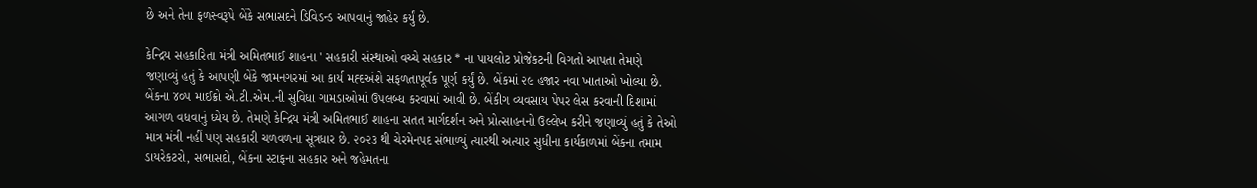છે અને તેના ફળસ્વરૂપે બેંકે સભાસદને ડિવિડન્ડ આપવાનું જાહેર કર્યું છે.

કેન્દ્રિય સહકારિતા મંત્રી અમિતભાઈ શાહના ' સહકારી સંસ્થાઓ વચ્ચે સહકાર * ના પાયલોટ પ્રોજેકટની વિગતો આપતા તેમણે જણાવ્યું હતું કે આપણી બેંકે જામનગરમાં આ કાર્ય મહ્દઅંશે સફળતાપૂર્વક પૂર્ણ કર્યું છે. બેંકમાં ૨૯ હજાર નવા ખાતાઓ ખોલ્યા છે. બેંકના ૪૦૫ માઈક્રો એ.ટી.એમ.ની સુવિધા ગામડાઓમાં ઉપલબ્ધ કરવામાં આવી છે. બેંકીગ વ્યવસાય પેપર લેસ કરવાની દિશામાં આગળ વધવાનું ધ્યેય છે. તેમણે કેન્દ્રિય મંત્રી અમિતભાઈ શાહના સતત માર્ગદર્શન અને પ્રોત્સાહનનો ઉલ્લેખ કરીને જણાવ્યું હતું કે તેઓ માત્ર મંત્રી નહીં પણ સહકારી ચળવળના સૂત્રધાર છે. ૨૦૨૩ થી ચેરમેનપદ સંભાળ્યું ત્યારથી અત્યાર સુધીના કાર્યકાળમાં બેંકના તમામ ડાયરેકટરો, સભાસદો, બેંકના સ્ટાફના સહકાર અને જહેમતના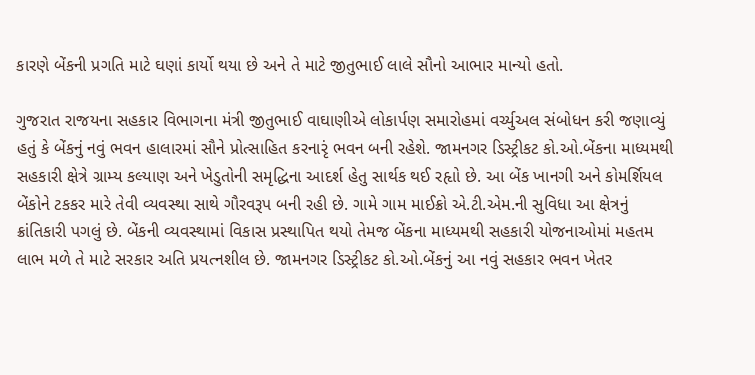કારણે બેંકની પ્રગતિ માટે ઘણાં કાર્યો થયા છે અને તે માટે જીતુભાઈ લાલે સૌનો આભાર માન્યો હતો.

ગુજરાત રાજયના સહકાર વિભાગના મંત્રી જીતુભાઈ વાઘાણીએ લોકાર્પણ સમારોહમાં વર્ચ્યુઅલ સંબોધન કરી જણાવ્યું હતું કે બેંકનું નવું ભવન હાલારમાં સૌને પ્રોત્સાહિત કરનારૃં ભવન બની રહેશે. જામનગર ડિસ્ટ્રીકટ કો.ઓ.બેંકના માધ્યમથી સહકારી ક્ષેત્રે ગ્રામ્ય કલ્યાણ અને ખેડુતોની સમૃદ્ધિના આદર્શ હેતુ સાર્થક થઈ રહૃાો છે. આ બેંક ખાનગી અને કોમર્શિયલ બેંકોને ટકકર મારે તેવી વ્યવસ્થા સાથે ગૌરવરૂપ બની રહી છે. ગામે ગામ માઈક્રો એ.ટી.એમ.ની સુવિધા આ ક્ષેત્રનું ક્રાંતિકારી પગલું છે. બેંકની વ્યવસ્થામાં વિકાસ પ્રસ્થાપિત થયો તેમજ બેંકના માધ્યમથી સહકારી યોજનાઓમાં મહતમ લાભ મળે તે માટે સરકાર અતિ પ્રયત્નશીલ છે. જામનગર ડિસ્ટ્રીકટ કો.ઓ.બેંકનું આ નવું સહકાર ભવન ખેતર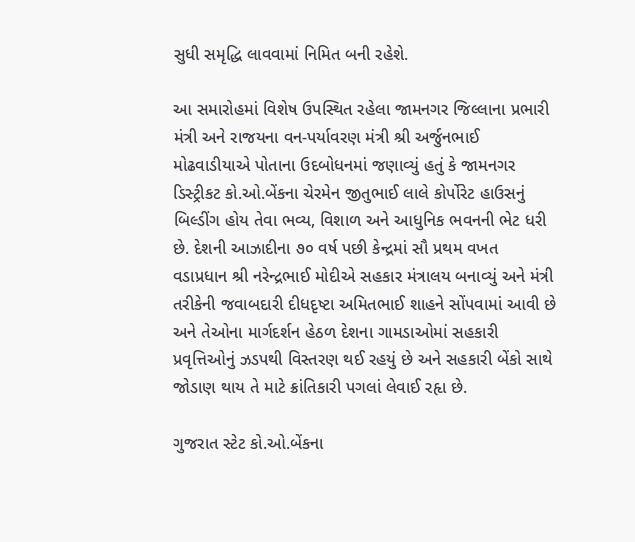સુધી સમૃદ્ધિ લાવવામાં નિમિત બની રહેશે.

આ સમારોહમાં વિશેષ ઉપસ્થિત રહેલા જામનગર જિલ્લાના પ્રભારી મંત્રી અને રાજયના વન-પર્યાવરણ મંત્રી શ્રી અર્જુનભાઈ મોઢવાડીયાએ પોતાના ઉદબોધનમાં જણાવ્યું હતું કે જામનગર ડિસ્ટ્રીકટ કો.ઓ.બેંકના ચેરમેન જીતુભાઈ લાલે કોર્પોરેટ હાઉસનું બિલ્ડીંગ હોય તેવા ભવ્ય, વિશાળ અને આધુનિક ભવનની ભેટ ધરી છે. દેશની આઝાદીના ૭૦ વર્ષ પછી કેન્દ્રમાં સૌ પ્રથમ વખત વડાપ્રધાન શ્રી નરેન્દ્રભાઈ મોદીએ સહકાર મંત્રાલય બનાવ્યું અને મંત્રી તરીકેની જવાબદારી દીધદૃષ્ટા અમિતભાઈ શાહને સોંપવામાં આવી છે અને તેઓના માર્ગદર્શન હેઠળ દેશના ગામડાઓમાં સહકારી પ્રવૃત્તિઓનું ઝડપથી વિસ્તરણ થઈ રહયું છે અને સહકારી બેંકો સાથે જોડાણ થાય તે માટે ક્રાંતિકારી પગલાં લેવાઈ રહૃા છે.

ગુજરાત સ્ટેટ કો.ઓ.બેંકના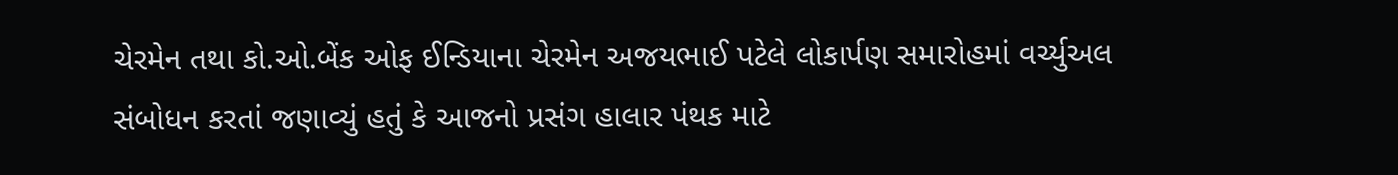ચેરમેન તથા કો.ઓ.બેંક ઓફ ઈન્ડિયાના ચેરમેન અજયભાઈ પટેલે લોકાર્પણ સમારોહમાં વર્ચ્યુઅલ સંબોધન કરતાં જણાવ્યું હતું કે આજનો પ્રસંગ હાલાર પંથક માટે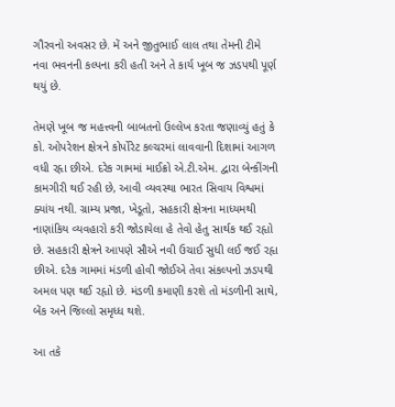ગૌરવનો અવસર છે. મેં અને જીતુભાઈ લાલ તથા તેમની ટીમે નવા ભવનની કલ્પના કરી હતી અને તે કાર્ય ખૂબ જ ઝડપથી પૂર્ણ થયું છે.

તેમણે ખૂબ જ મહત્ત્વની બાબતનો ઉલ્લેખ કરતા જણાવ્યું હતું કે કો. ઓપરેશન ક્ષેત્રને કોર્પોરેટ કલ્ચરમાં લાવવાની દિશામાં આગળ વધી રહૃા છીએ. દરેક ગામમાં માઈક્રો એ.ટી.એમ. દ્વારા બેન્કીંગની કામગીરી થઈ રહી છે, આવી વ્યવસ્થા ભારત સિવાય વિશ્વમાં ક્યાંય નથી. ગ્રામ્ય પ્રજા, ખેડૂતો, સહકારી ક્ષેત્રના માધ્યમથી નાણાંકિય વ્યવહારો કરી જોડાયેલા હે તેવો હેતુ સાર્થક થઈ રહૃાો છે. સહકારી ક્ષેત્રને આપણે સૌએ નવી ઉચાઈ સુધી લઈ જઈ રહૃા છીએ. દરેક ગામમાં મંડળી હોવી જોઈએ તેવા સંકલ્પનો ઝડપથી અમલ પણ થઈ રહૃાો છે. મંડળી કમાણી કરશે તો મંડળીની સાથે, બેંક અને જિલ્લો સમૃધ્ધ થશે.

આ તકે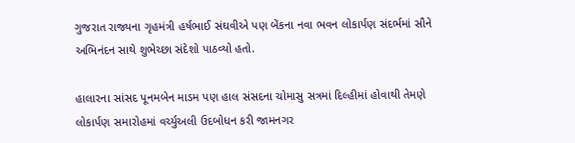ગુજરાત રાજ્યના ગૃહમંત્રી હર્ષભાઈ સંઘવીએ પણ બેંકના નવા ભવન લોકાર્પણ સંદર્ભમાં સૌને અભિનંદન સાથે શુભેચ્છા સંદેશો પાઠવ્યો હતો.

હાલારના સાંસદ પૂનમબેન માડમ પણ હાલ સંસદના ચોમાસુ સત્રમાં દિલ્હીમાં હોવાથી તેમણે લોકાર્પણ સમારોહમાં વર્ચ્યુઅલી ઉદબોધન કરી જામનગર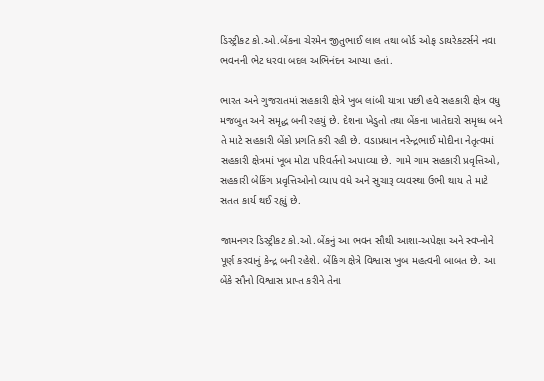ડિસ્ટ્રીકટ કો.ઓ.બેંકના ચેરમેન જીતુભાઈ લાલ તથા બોર્ડ ઓફ ડાયરેકટર્સને નવા ભવનની ભેટ ધરવા બદલ અભિનંદન આપ્યા હતાં.

ભારત અને ગુજરાતમાં સહકારી ક્ષેત્રે ખુબ લાંબી યાત્રા પછી હવે સહકારી ક્ષેત્ર વધુ મજબુત અને સમૃદ્ધ બની રહયું છે. દેશના ખેડુતો તથા બેંકના ખાતેદારો સમૃધ્ધ બને તે માટે સહકારી બેંકો પ્રગતિ કરી રહી છે. વડાપ્રધાન નરેન્દ્રભાઈ મોદીના નેતૃત્વમાં સહકારી ક્ષેત્રમાં ખૂબ મોટા પરિવર્તનો અપાવ્યા છે. ગામે ગામ સહકારી પ્રવૃત્તિઓ, સહકારી બેકિંગ પ્રવૃત્તિઓનો વ્યાપ વધે અને સુચારૂ વ્યવસ્થા ઉભી થાય તે માટે સતત કાર્ય થઈ રહૃાું છે.

જામનગર ડિસ્ટ્રીકટ કો.ઓ.બેંકનું આ ભવન સૌથી આશા-અપેક્ષા અને સ્વપ્નોને પૂર્ણ કરવાનું કેન્દ્ર બની રહેશે. બેંકિગ ક્ષેત્રે વિશ્વાસ ખુબ મહત્વની બાબત છે. આ બેંકે સૌનો વિશ્વાસ પ્રાપ્ત કરીને તેના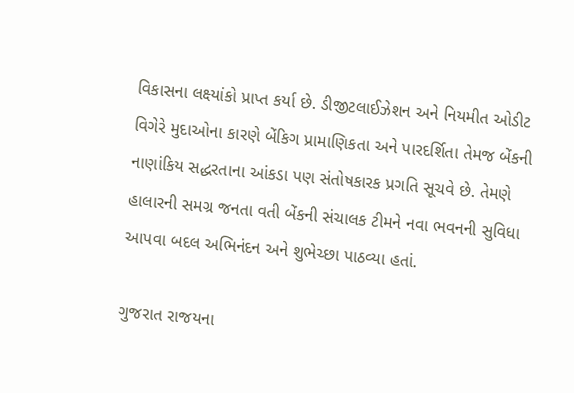વિકાસના લક્ષ્યાંકો પ્રાપ્ત કર્યા છે. ડીજીટલાઈઝેશન અને નિયમીત ઓડીટ વિગેરે મુદાઓના કારણે બેંકિગ પ્રામાણિકતા અને પારદર્શિતા તેમજ બેંકની નાણાંકિય સદ્ધરતાના આંકડા પણ સંતોષકારક પ્રગતિ સૂચવે છે. તેમણે હાલારની સમગ્ર જનતા વતી બેંકની સંચાલક ટીમને નવા ભવનની સુવિધા આપવા બદલ અભિનંદન અને શુભેચ્છા પાઠવ્યા હતાં.

ગુજરાત રાજયના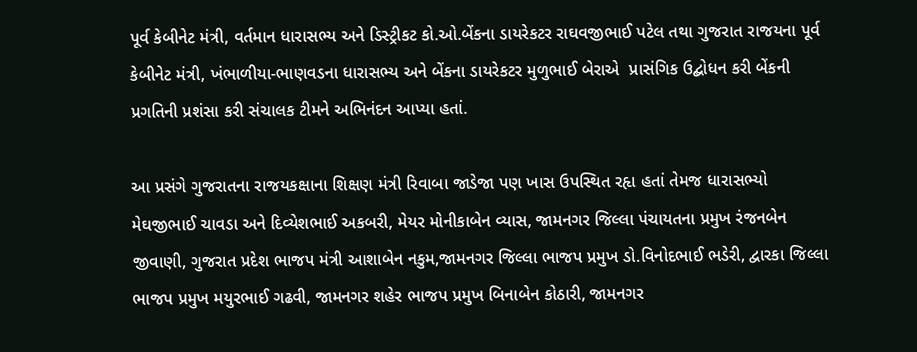પૂર્વ કેબીનેટ મંત્રી, વર્તમાન ધારાસભ્ય અને ડિસ્ટ્રીકટ કો.ઓ.બેંકના ડાયરેકટર રાઘવજીભાઈ પટેલ તથા ગુજરાત રાજયના પૂર્વ કેબીનેટ મંત્રી, ખંભાળીયા-ભાણવડના ધારાસભ્ય અને બેંકના ડાયરેકટર મુળુભાઈ બેરાએ  પ્રાસંગિક ઉદ્બોધન કરી બેંકની પ્રગતિની પ્રશંસા કરી સંચાલક ટીમને અભિનંદન આપ્યા હતાં.

આ પ્રસંગે ગુજરાતના રાજયકક્ષાના શિક્ષણ મંત્રી રિવાબા જાડેજા પણ ખાસ ઉપસ્થિત રહૃા હતાં તેમજ ધારાસભ્યો  મેઘજીભાઈ ચાવડા અને દિવ્યેશભાઈ અકબરી, મેયર મોનીકાબેન વ્યાસ, જામનગર જિલ્લા પંચાયતના પ્રમુખ રંજનબેન જીવાણી, ગુજરાત પ્રદેશ ભાજપ મંત્રી આશાબેન નકુમ,જામનગર જિલ્લા ભાજપ પ્રમુખ ડો.વિનોદભાઈ ભડેરી, દ્વારકા જિલ્લા ભાજપ પ્રમુખ મયુરભાઈ ગઢવી, જામનગર શહેર ભાજપ પ્રમુખ બિનાબેન કોઠારી, જામનગર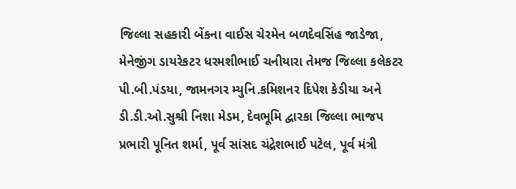જિલ્લા સહકારી બેંકના વાઈસ ચેરમેન બળદેવસિંહ જાડેજા, મેનેજીંગ ડાયરેકટર ધરમશીભાઈ ચનીયારા તેમજ જિલ્લા કલેકટર પી.બી.પંડયા, જામનગર મ્યુનિ.કમિશનર દિપેશ કેડીયા અને ડી.ડી.ઓ.સુશ્રી નિશા મેડમ, દેવભૂમિ દ્વારકા જિલ્લા ભાજપ પ્રભારી પૂનિત શર્મા, પૂર્વ સાંસદ ચંદ્રેશભાઈ પટેલ, પૂર્વ મંત્રી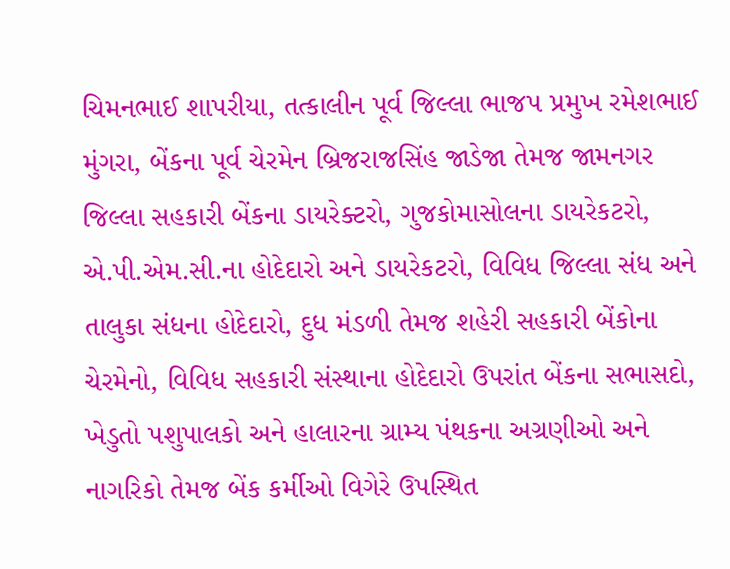ચિમનભાઈ શાપરીયા, તત્કાલીન પૂર્વ જિલ્લા ભાજપ પ્રમુખ રમેશભાઈ મુંગરા, બેંકના પૂર્વ ચેરમેન બ્રિજરાજસિંહ જાડેજા તેમજ જામનગર જિલ્લા સહકારી બેંકના ડાયરેક્ટરો, ગુજકોમાસોલના ડાયરેકટરો, એ.પી.એમ.સી.ના હોદેદારો અને ડાયરેકટરો, વિવિધ જિલ્લા સંધ અને તાલુકા સંધના હોદેદારો, દુધ મંડળી તેમજ શહેરી સહકારી બેંકોના ચેરમેનો, વિવિધ સહકારી સંસ્થાના હોદેદારો ઉપરાંત બેંકના સભાસદો, ખેડુતો પશુપાલકો અને હાલારના ગ્રામ્ય પંથકના અગ્રણીઓ અને નાગરિકો તેમજ બેંક કર્મીઓ વિગેરે ઉપસ્થિત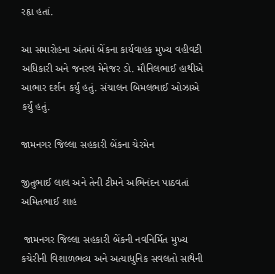રહૃા હતાં.

આ સમારોહના અંતમાં બેંકના કાર્યવાહક મુખ્ય વહીવટી અધિકારી અને જનરલ મેનેજર ડો. મૌનિલભાઈ હાથીએ આભાર દર્શન કર્યું હતું. સંચાલન બિમલભાઈ ઓઝાએ કર્યું હતું.

જામનગર જિલ્લા સહકારી બેંકના ચેરમેન

જીતુભાઈ લાલ અને તેની ટીમને અભિનંદન પાઠવતાં અમિતભાઈ શાહ

 જામનગર જિલ્લા સહકારી બેંકની નવનિર્મિત મુખ્ય કચેરીની વિશાળભવ્ય અને અત્યાધુનિક સવલતો સાથેની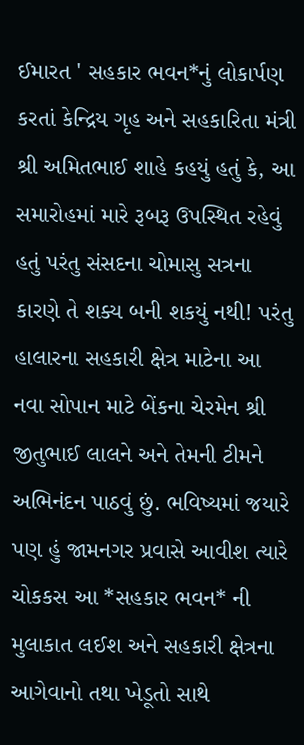ઈમારત ' સહકાર ભવન*નું લોકાર્પણ કરતાં કેન્દ્રિય ગૃહ અને સહકારિતા મંત્રી શ્રી અમિતભાઈ શાહે કહયું હતું કે, આ સમારોહમાં મારે રૂબરૂ ઉપસ્થિત રહેવું હતું પરંતુ સંસદના ચોમાસુ સત્રના કારણે તે શક્ય બની શકયું નથી! પરંતુ હાલારના સહકારી ક્ષેત્ર માટેના આ નવા સોપાન માટે બેંકના ચેરમેન શ્રી જીતુભાઈ લાલને અને તેમની ટીમને અભિનંદન પાઠવું છું. ભવિષ્યમાં જયારે પણ હું જામનગર પ્રવાસે આવીશ ત્યારે ચોકકસ આ *સહકાર ભવન* ની મુલાકાત લઈશ અને સહકારી ક્ષેત્રના આગેવાનો તથા ખેડૂતો સાથે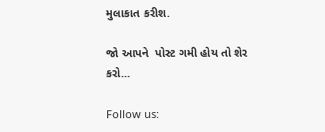મુલાકાત કરીશ.

જો આપને  પોસ્ટ ગમી હોય તો શેર કરો...

Follow us: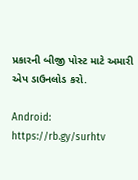પ્રકારની બીજી પોસ્ટ માટે અમારી એપ ડાઉનલોડ કરો.

Android: https://rb.gy/surhtv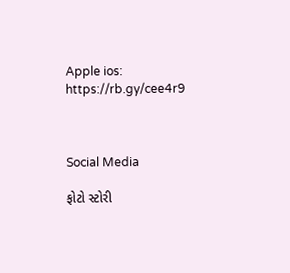Apple ios: https://rb.gy/cee4r9



Social Media

ફોટો સ્ટોરી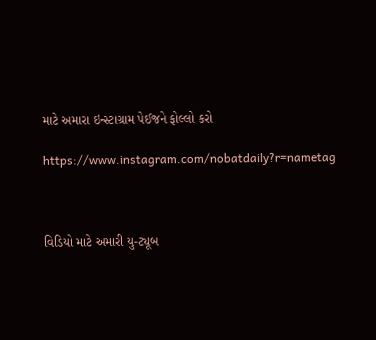માટે અમારા ઇન્સ્ટાગ્રામ પેઈજને ફોલ્લો કરો

https://www.instagram.com/nobatdaily?r=nametag



વિડિયો માટે અમારી યુ-ટ્યૂબ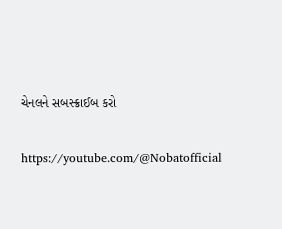ચેનલને સબસ્ક્રાઈબ કરો

https://youtube.com/@Nobatofficial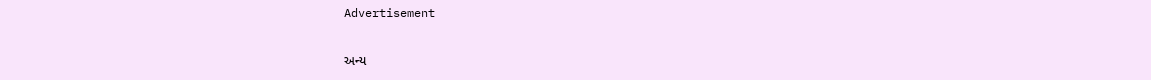Advertisement

અન્ય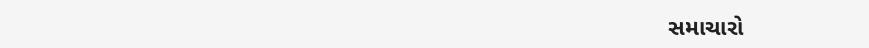સમાચારો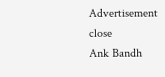Advertisement
close
Ank Bandh